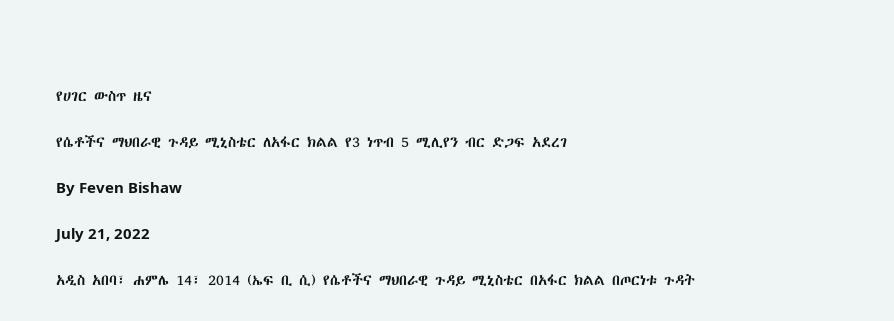የሀገር ውስጥ ዜና

የሴቶችና ማህበራዊ ጉዳይ ሚኒስቴር ለአፋር ክልል የ3 ነጥብ 5 ሚሊየን ብር ድጋፍ አደረገ

By Feven Bishaw

July 21, 2022

አዲስ አበባ፣ ሐምሌ 14፣ 2014 (ኤፍ ቢ ሲ) የሴቶችና ማህበራዊ ጉዳይ ሚኒስቴር በአፋር ክልል በጦርነቱ ጉዳት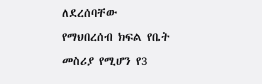ለደረሰባቸው የማህበረሰብ ክፍል የቤት መስሪያ የሚሆን የ3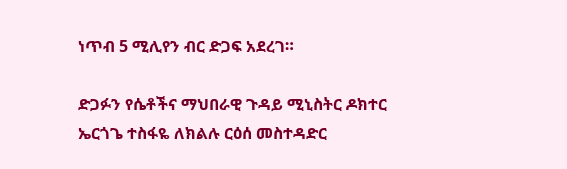ነጥብ 5 ሚሊየን ብር ድጋፍ አደረገ።

ድጋፉን የሴቶችና ማህበራዊ ጉዳይ ሚኒስትር ዶክተር ኤርጎጌ ተስፋዬ ለክልሉ ርዕሰ መስተዳድር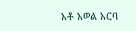አቶ አወል አርባ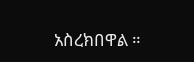አስረክበዋል ።